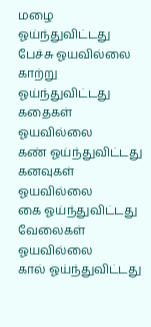மழை ஓய்ந்துவிட்டது
பேச்சு ஓயவில்லை
காற்று ஓய்ந்துவிட்டது
கதைகள் ஓயவில்லை
கண் ஓய்ந்துவிட்டது
கனவுகள் ஓயவில்லை
கை ஓய்ந்துவிட்டது
வேலைகள் ஓயவில்லை
கால் ஓய்ந்துவிட்டது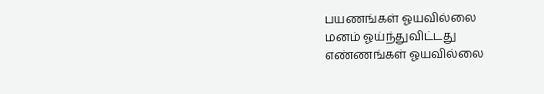பயணங்கள் ஓயவில்லை
மனம் ஓய்ந்துவிட்டது
எண்ணங்கள் ஓயவில்லை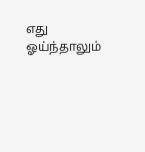எது ஓய்ந்தாலும்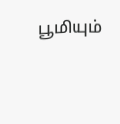பூமியும்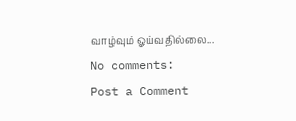வாழ்வும் ஓய்வதில்லை...
No comments:
Post a Comment